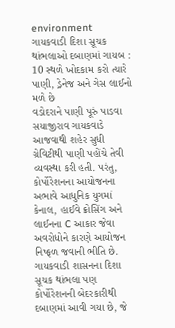environment
ગાયકવાડી દિશા સૂચક થાંભલાઓ દબાણમાં ગાયબ : 10 સ્થળે ખોદકામ કરો ત્યારે પાણી, ડ્રેનેજ અને ગેસ લાઈનો મળે છે
વડોદરાને પાણી પૂરું પાડવા સયાજીરાવ ગાયકવાડે આજવાથી શહેર સુધી ગ્રેવિટીથી પાણી પહોંચે તેવી વ્યવસ્થા કરી હતી. પરંતુ, કોર્પોરેશનના આયોજનના અભાવે આધુનિક યુગમાં કેનાલ, હાઈવે ક્રોસિંગ અને લાઈનના C આકાર જેવા અવરોધોને કારણે આયોજન નિષ્ફળ જવાની ભીતિ છે. ગાયકવાડી શાસનના દિશા સૂચક થાંભલા પણ કોર્પોરેશનની બેદરકારીથી દબાણમાં આવી ગયા છે, જે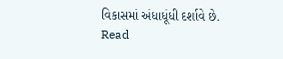વિકાસમાં અંધાધૂંધી દર્શાવે છે.
Read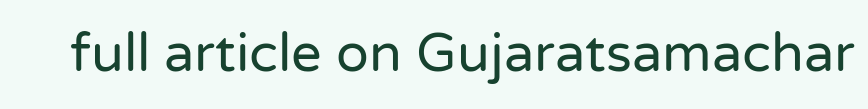full article on Gujaratsamachar